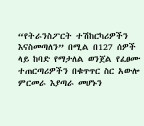“የትራንስፖርት ተሽከርካሪዎችን እናስመጣለን” በሚል በ127 ሰዎች ላይ ከባድ የማታለል ወንጀል የፈፀሙ ተጠርጣሪዎችን በቁጥጥር ስር አውሎ ምርመራ እያጣራ መሆኑን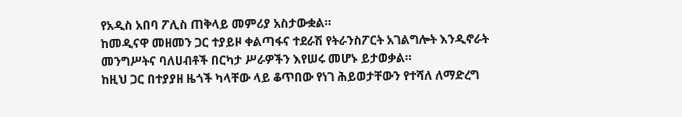የአዲስ አበባ ፖሊስ ጠቅላይ መምሪያ አስታውቋል።
ከመዲናዋ መዘመን ጋር ተያይዞ ቀልጣፋና ተደራሽ የትራንስፖርት አገልግሎት እንዲኖራት መንግሥትና ባለሀብቶች በርካታ ሥራዎችን እየሠሩ መሆኑ ይታወቃል።
ከዚህ ጋር በተያያዘ ዜጎች ካላቸው ላይ ቆጥበው የነገ ሕይወታቸውን የተሻለ ለማድረግ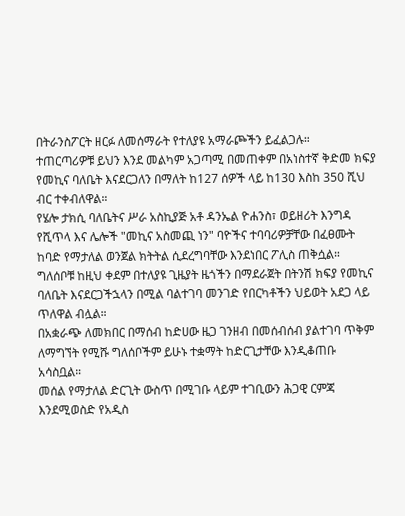በትራንስፖርት ዘርፉ ለመሰማራት የተለያዩ አማራጮችን ይፈልጋሉ።
ተጠርጣሪዎቹ ይህን እንደ መልካም አጋጣሚ በመጠቀም በአነስተኛ ቅድመ ክፍያ የመኪና ባለቤት እናደርጋለን በማለት ከ127 ሰዎች ላይ ከ130 እስከ 350 ሺህ ብር ተቀብለዋል።
የሄሎ ታክሲ ባለቤትና ሥራ አስኪያጅ አቶ ዳንኤል ዮሐንስ፣ ወይዘሪት እንግዳ የሺጥላ እና ሌሎች "መኪና አስመጪ ነን" ባዮችና ተባባሪዎቻቸው በፈፀሙት ከባድ የማታለል ወንጀል ክትትል ሲደረግባቸው እንደነበር ፖሊስ ጠቅሷል።
ግለሰቦቹ ከዚህ ቀደም በተለያዩ ጊዜያት ዜጎችን በማደራጀት በትንሽ ክፍያ የመኪና ባለቤት እናደርጋችኋላን በሚል ባልተገባ መንገድ የበርካቶችን ህይወት አደጋ ላይ ጥለዋል ብሏል።
በአቋራጭ ለመክበር በማሰብ ከድሀው ዜጋ ገንዘብ በመሰብሰብ ያልተገባ ጥቅም ለማግኘት የሚሹ ግለሰቦችም ይሁኑ ተቋማት ከድርጊታቸው እንዲቆጠቡ አሳስቧል።
መሰል የማታለል ድርጊት ውስጥ በሚገቡ ላይም ተገቢውን ሕጋዊ ርምጃ እንደሚወስድ የአዲስ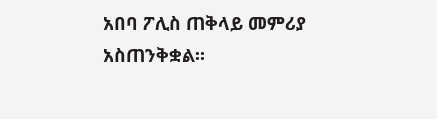አበባ ፖሊስ ጠቅላይ መምሪያ አስጠንቅቋል።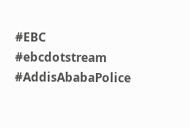#EBC #ebcdotstream #AddisAbabaPolice